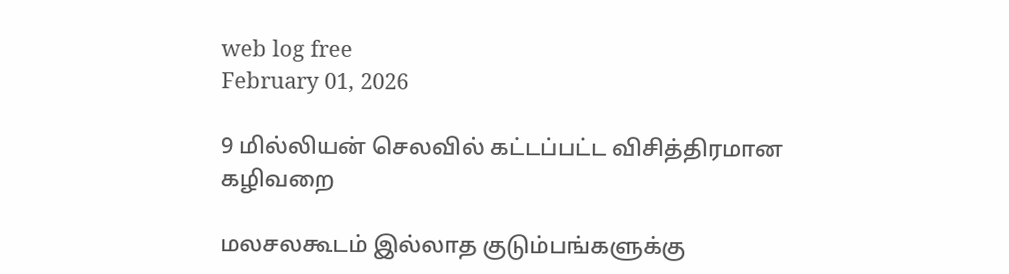web log free
February 01, 2026

9 மில்லியன் செலவில் கட்டப்பட்ட விசித்திரமான கழிவறை

மலசலகூடம் இல்லாத குடும்பங்களுக்கு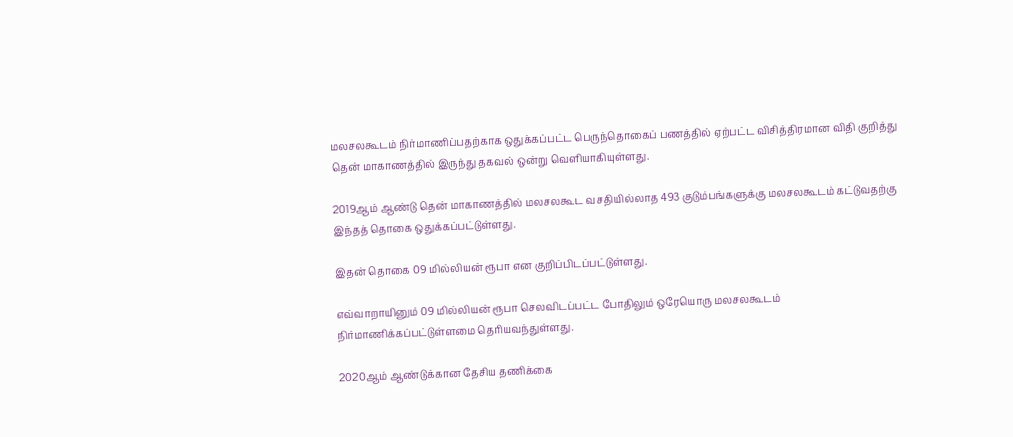மலசலகூடம் நிர்மாணிப்பதற்காக ஒதுக்கப்பட்ட பெருந்தொகைப் பணத்தில் ஏற்பட்ட விசித்திரமான விதி குறித்து தென் மாகாணத்தில் இருந்து தகவல் ஒன்று வெளியாகியுள்ளது.

2019ஆம் ஆண்டு தென் மாகாணத்தில் மலசலகூட வசதியில்லாத 493 குடும்பங்களுக்கு மலசலகூடம் கட்டுவதற்கு இந்தத் தொகை ஒதுக்கப்பட்டுள்ளது.

இதன் தொகை 09 மில்லியன் ரூபா என குறிப்பிடப்பட்டுள்ளது.

எவ்வாறாயினும் 09 மில்லியன் ரூபா செலவிடப்பட்ட போதிலும் ஒரேயொரு மலசலகூடம் நிர்மாணிக்கப்பட்டுள்ளமை தெரியவந்துள்ளது.

2020ஆம் ஆண்டுக்கான தேசிய தணிக்கை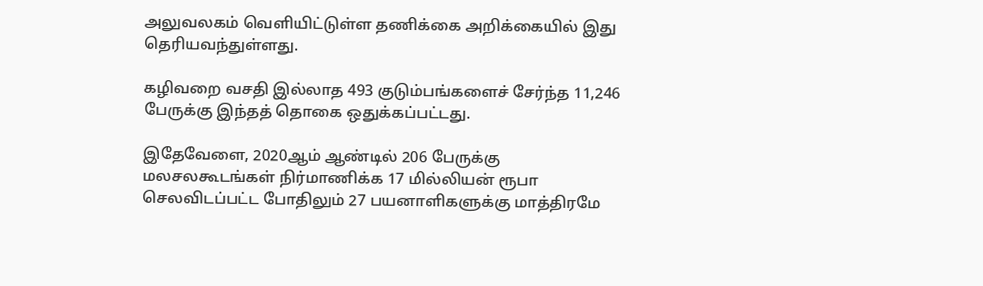அலுவலகம் வெளியிட்டுள்ள தணிக்கை அறிக்கையில் இது தெரியவந்துள்ளது.

கழிவறை வசதி இல்லாத 493 குடும்பங்களைச் சேர்ந்த 11,246 பேருக்கு இந்தத் தொகை ஒதுக்கப்பட்டது.

இதேவேளை, 2020ஆம் ஆண்டில் 206 பேருக்கு மலசலகூடங்கள் நிர்மாணிக்க 17 மில்லியன் ரூபா செலவிடப்பட்ட போதிலும் 27 பயனாளிகளுக்கு மாத்திரமே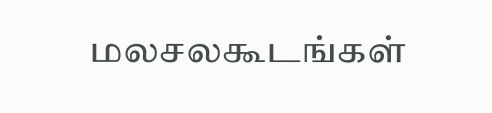மலசலகூடங்கள்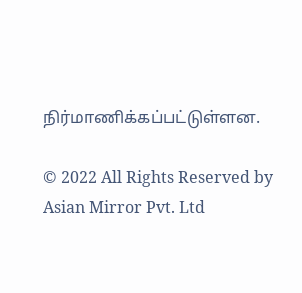நிர்மாணிக்கப்பட்டுள்ளன.

© 2022 All Rights Reserved by Asian Mirror Pvt. Ltd